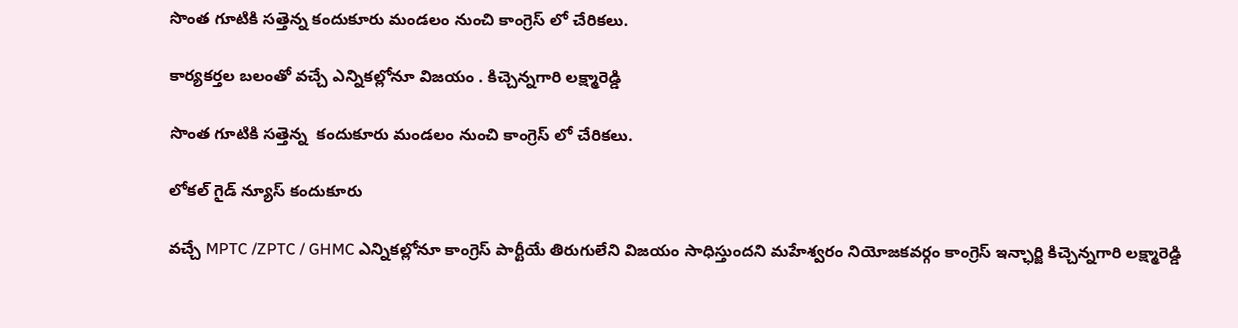సొంత గూటికి సత్తెన్న కందుకూరు మండలం నుంచి కాంగ్రెస్ లో చేరికలు.

కార్యకర్తల బలంతో వచ్చే ఎన్నికల్లోనూ విజయం . కిచ్చెన్నగారి లక్ష్మారెడ్డి

సొంత గూటికి సత్తెన్న  కందుకూరు మండలం నుంచి కాంగ్రెస్ లో చేరికలు.

లోకల్ గైడ్ న్యూస్ కందుకూరు

వచ్చే MPTC /ZPTC / GHMC ఎన్నికల్లోనూ కాంగ్రెస్ పార్టీయే తిరుగులేని విజయం సాధిస్తుందని మహేశ్వరం నియోజకవర్గం కాంగ్రెస్ ఇన్ఛార్జి కిచ్చెన్నగారి లక్ష్మారెడ్డి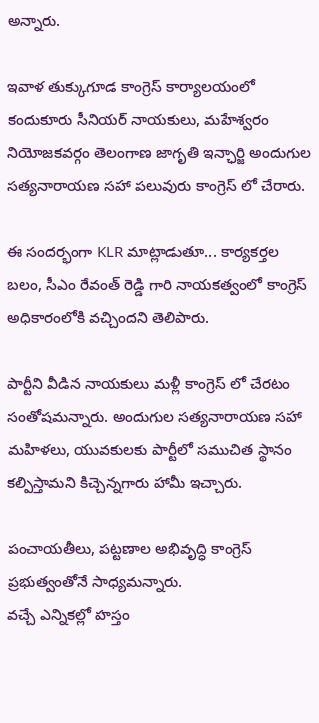అన్నారు.

ఇవాళ తుక్కుగూడ కాంగ్రెస్ కార్యాలయంలో కందుకూరు సీనియర్ నాయకులు, మహేశ్వరం నియోజకవర్గం తెలంగాణ జాగృతి ఇన్ఛార్జి అందుగుల సత్యనారాయణ సహా పలువురు కాంగ్రెస్ లో చేరారు.

ఈ సందర్భంగా KLR మాట్లాడుతూ... కార్యకర్తల బలం, సీఎం రేవంత్ రెడ్డి గారి నాయకత్వంలో కాంగ్రెస్ అధికారంలోకి వచ్చిందని తెలిపారు.

పార్టీని వీడిన నాయకులు మళ్లీ కాంగ్రెస్ లో చేరటం సంతోషమన్నారు. అందుగుల సత్యనారాయణ సహా మహిళలు, యువకులకు పార్టీలో సముచిత స్థానం కల్పిస్తామని కిచ్చెన్నగారు హామీ ఇచ్చారు.

పంచాయతీలు, పట్టణాల అభివృద్ధి కాంగ్రెస్ ప్రభుత్వంతోనే సాధ్యమన్నారు.
వచ్చే ఎన్నికల్లో హస్తం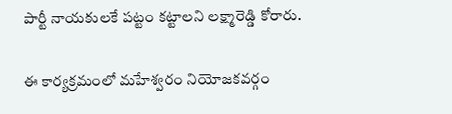పార్టీ నాయకులకే పట్టం కట్టాలని లక్ష్మారెడ్డి కోరారు.

ఈ కార్యక్రమంలో మహేశ్వరం నియోజకవర్గం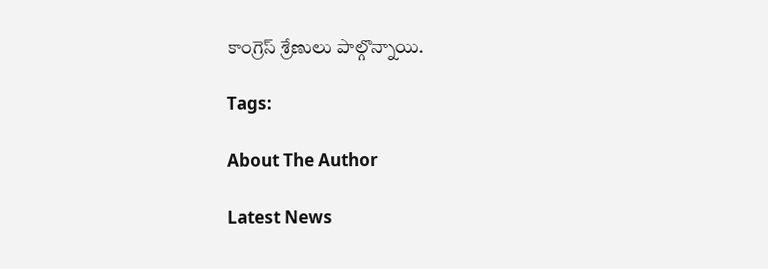కాంగ్రెస్ శ్రేణులు పాల్గొన్నాయి.

Tags:

About The Author

Latest News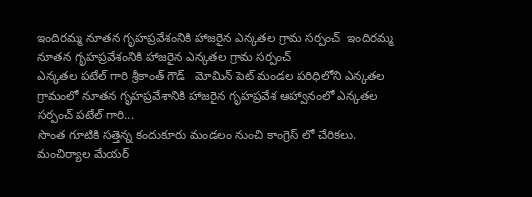ఇందిరమ్మ నూతన గృహప్రవేశంనికి హాజరైన ఎన్కతల గ్రామ సర్పంచ్  ఇందిరమ్మ నూతన గృహప్రవేశంనికి హాజరైన ఎన్కతల గ్రామ సర్పంచ్
ఎన్కతల పటేల్ గారి శ్రీకాంత్ గౌడ్   మోమిన్ పెట్ మండల పరిధిలోని ఎన్కతల గ్రామంలో నూతన గృహప్రవేశానికి హాజరైన గృహప్రవేశ ఆహ్వానంలో ఎన్కతల సర్పంచ్ పటేల్ గారి...
సొంత గూటికి సత్తెన్న కందుకూరు మండలం నుంచి కాంగ్రెస్ లో చేరికలు.
మంచిర్యాల మేయర్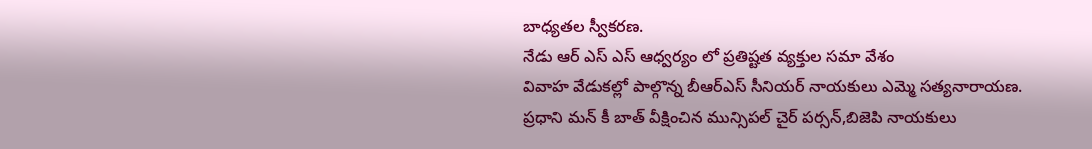బాధ్యతల స్వీకరణ.
నేడు ఆర్ ఎస్ ఎస్ ఆధ్వర్యం లో ప్రతిష్టత వ్యక్తుల సమా వేశం
వివాహ వేడుకల్లో పాల్గొన్న బీఆర్ఎస్ సీనియర్ నాయకులు ఎమ్మె సత్యనారాయణ.
ప్రధాని మన్ కీ బాత్ వీక్షించిన మున్సిపల్ చైర్ పర్సన్,బిజెపి నాయకులు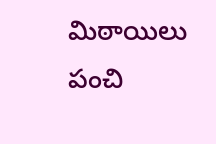మిఠాయిలు పంచి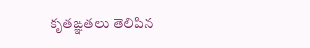కృతఙ్ఞతలు తెలిపిన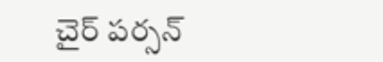చైర్ పర్సన్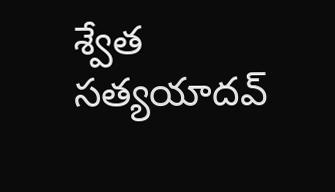శ్వేత సత్యయాదవ్